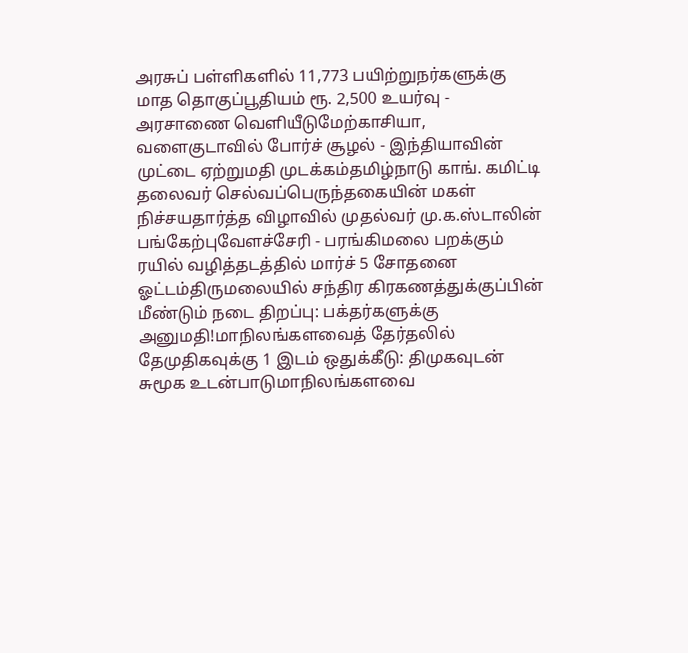அரசுப் பள்ளிகளில் 11,773 பயிற்றுநர்களுக்கு மாத தொகுப்பூதியம் ரூ. 2,500 உயர்வு - அரசாணை வெளியீடுமேற்காசியா, வளைகுடாவில் போர்ச் சூழல் - இந்தியாவின் முட்டை ஏற்றுமதி முடக்கம்தமிழ்நாடு காங். கமிட்டி தலைவர் செல்வப்பெருந்தகையின் மகள் நிச்சயதார்த்த விழாவில் முதல்வர் மு.க.ஸ்டாலின் பங்கேற்புவேளச்சேரி - பரங்கிமலை பறக்கும் ரயில் வழித்தடத்தில் மார்ச் 5 சோதனை ஓட்டம்திருமலையில் சந்திர கிரகணத்துக்குப்பின் மீண்டும் நடை திறப்பு: பக்தர்களுக்கு அனுமதி!மாநிலங்களவைத் தேர்தலில் தேமுதிகவுக்கு 1 இடம் ஒதுக்கீடு: திமுகவுடன் சுமூக உடன்பாடுமாநிலங்களவை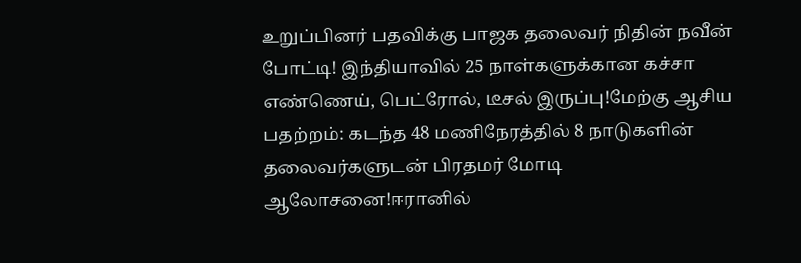உறுப்பினர் பதவிக்கு பாஜக தலைவர் நிதின் நவீன் போட்டி! இந்தியாவில் 25 நாள்களுக்கான கச்சா எண்ணெய், பெட்ரோல், டீசல் இருப்பு!மேற்கு ஆசிய பதற்றம்: கடந்த 48 மணிநேரத்தில் 8 நாடுகளின் தலைவர்களுடன் பிரதமர் மோடி ஆலோசனை!ஈரானில்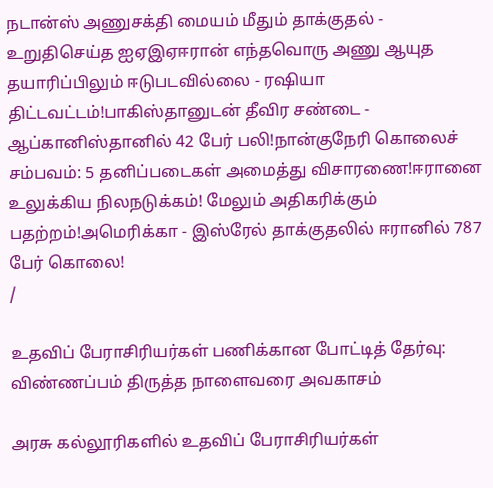நடான்ஸ் அணுசக்தி மையம் மீதும் தாக்குதல் - உறுதிசெய்த ஐஏஇஏஈரான் எந்தவொரு அணு ஆயுத தயாரிப்பிலும் ஈடுபடவில்லை - ரஷியா திட்டவட்டம்!பாகிஸ்தானுடன் தீவிர சண்டை - ஆப்கானிஸ்தானில் 42 பேர் பலி!நான்குநேரி கொலைச் சம்பவம்: 5 தனிப்படைகள் அமைத்து விசாரணை!ஈரானை உலுக்கிய நிலநடுக்கம்! மேலும் அதிகரிக்கும் பதற்றம்!அமெரிக்கா - இஸ்ரேல் தாக்குதலில் ஈரானில் 787 பேர் கொலை!
/

உதவிப் பேராசிரியர்கள் பணிக்கான போட்டித் தேர்வு: விண்ணப்பம் திருத்த நாளைவரை அவகாசம்

அரசு கல்லூரிகளில் உதவிப் பேராசிரியர்கள்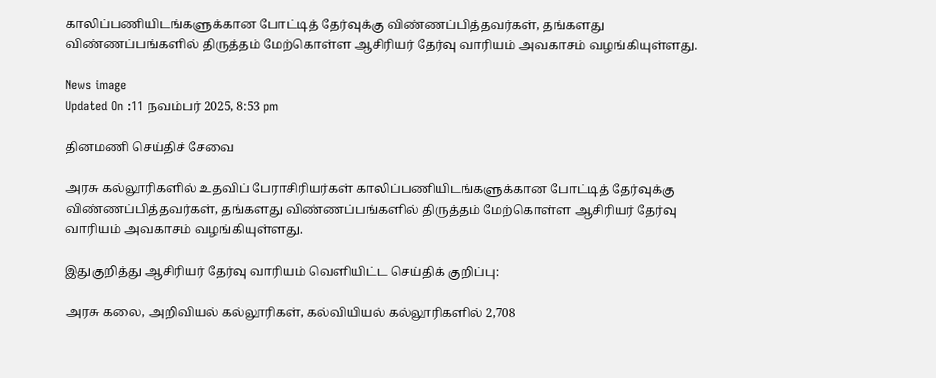காலிப்பணியிடங்களுக்கான போட்டித் தேர்வுக்கு விண்ணப்பித்தவர்கள், தங்களது விண்ணப்பங்களில் திருத்தம் மேற்கொள்ள ஆசிரியர் தேர்வு வாரியம் அவகாசம் வழங்கியுள்ளது.

News image
Updated On :11 நவம்பர் 2025, 8:53 pm

தினமணி செய்திச் சேவை

அரசு கல்லூரிகளில் உதவிப் பேராசிரியர்கள் காலிப்பணியிடங்களுக்கான போட்டித் தேர்வுக்கு விண்ணப்பித்தவர்கள், தங்களது விண்ணப்பங்களில் திருத்தம் மேற்கொள்ள ஆசிரியர் தேர்வு வாரியம் அவகாசம் வழங்கியுள்ளது.

இதுகுறித்து ஆசிரியர் தேர்வு வாரியம் வெளியிட்ட செய்திக் குறிப்பு:

அரசு கலை, அறிவியல் கல்லூரிகள், கல்வியியல் கல்லூரிகளில் 2,708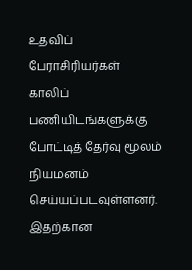உதவிப் பேராசிரியர்கள் காலிப் பணியிடங்களுக்கு போட்டித் தேர்வு மூலம் நியமனம் செய்யப்படவுள்ளனர். இதற்கான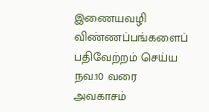இணையவழி விண்ணப்பங்களைப் பதிவேற்றம் செய்ய நவ.10 வரை அவகாசம்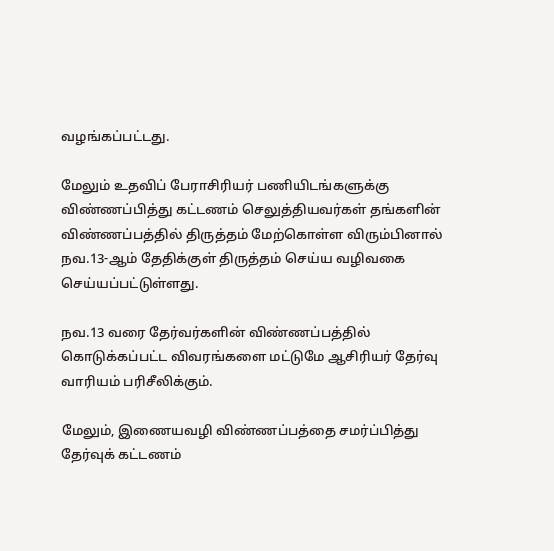வழங்கப்பட்டது.

மேலும் உதவிப் பேராசிரியர் பணியிடங்களுக்கு விண்ணப்பித்து கட்டணம் செலுத்தியவர்கள் தங்களின் விண்ணப்பத்தில் திருத்தம் மேற்கொள்ள விரும்பினால் நவ.13-ஆம் தேதிக்குள் திருத்தம் செய்ய வழிவகை செய்யப்பட்டுள்ளது.

நவ.13 வரை தேர்வர்களின் விண்ணப்பத்தில் கொடுக்கப்பட்ட விவரங்களை மட்டுமே ஆசிரியர் தேர்வு வாரியம் பரிசீலிக்கும்.

மேலும், இணையவழி விண்ணப்பத்தை சமர்ப்பித்து தேர்வுக் கட்டணம்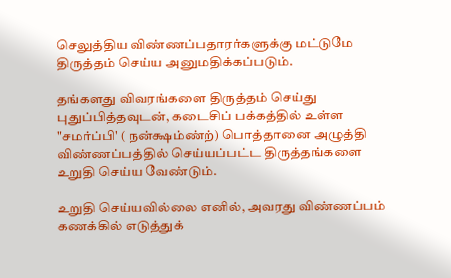செலுத்திய விண்ணப்பதாரர்களுக்கு மட்டுமே திருத்தம் செய்ய அனுமதிக்கப்படும்.

தங்களது விவரங்களை திருத்தம் செய்து புதுப்பித்தவுடன், கடைசிப் பக்கத்தில் உள்ள "சமர்ப்பி' ( நன்க்ஷம்ண்ற்) பொத்தானை அழுத்தி விண்ணப்பத்தில் செய்யப்பட்ட திருத்தங்களை உறுதி செய்ய வேண்டும்.

உறுதி செய்யவில்லை எனில், அவரது விண்ணப்பம் கணக்கில் எடுத்துக்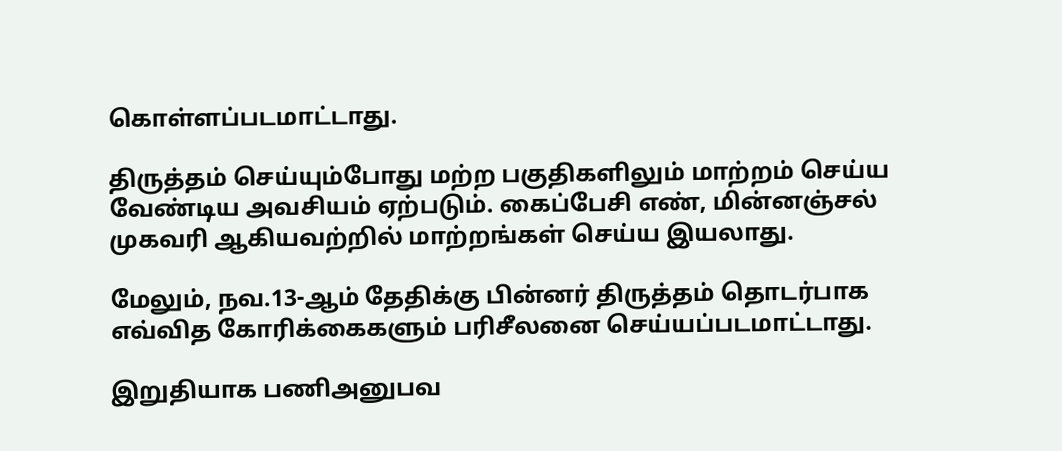கொள்ளப்படமாட்டாது.

திருத்தம் செய்யும்போது மற்ற பகுதிகளிலும் மாற்றம் செய்ய வேண்டிய அவசியம் ஏற்படும். கைப்பேசி எண், மின்னஞ்சல் முகவரி ஆகியவற்றில் மாற்றங்கள் செய்ய இயலாது.

மேலும், நவ.13-ஆம் தேதிக்கு பின்னர் திருத்தம் தொடர்பாக எவ்வித கோரிக்கைகளும் பரிசீலனை செய்யப்படமாட்டாது.

இறுதியாக பணிஅனுபவ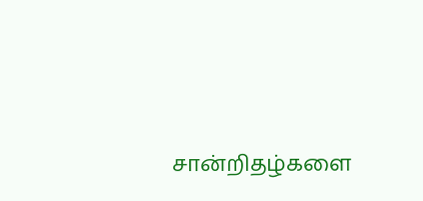சான்றிதழ்களை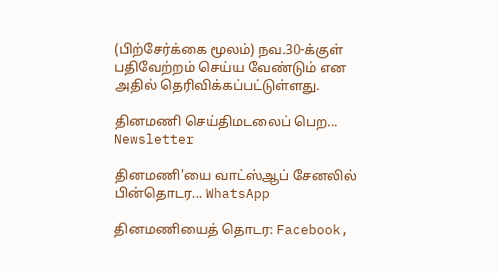(பிற்சேர்க்கை மூலம்) நவ.30-க்குள் பதிவேற்றம் செய்ய வேண்டும் என அதில் தெரிவிக்கப்பட்டுள்ளது.

தினமணி செய்திமடலைப் பெற... Newsletter

தினமணி'யை வாட்ஸ்ஆப் சேனலில் பின்தொடர... WhatsApp

தினமணியைத் தொடர: Facebook,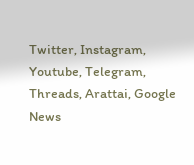Twitter, Instagram, Youtube, Telegram, Threads, Arattai, Google News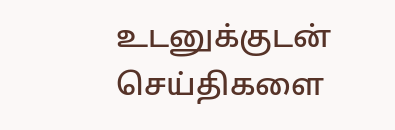உடனுக்குடன் செய்திகளை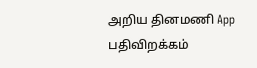அறிய தினமணி App பதிவிறக்கம்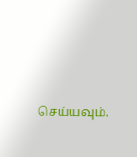செய்யவும்.